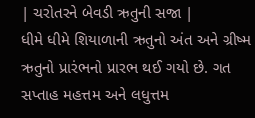| ચરોતરને બેવડી ઋતુની સજા |
ધીમે ધીમે શિયાળાની ઋતુનો અંત અને ગ્રીષ્મ ઋતુનો પ્રારંભનો પ્રારભ થઈ ગયો છે. ગત સપ્તાહ મહત્તમ અને લધુત્તમ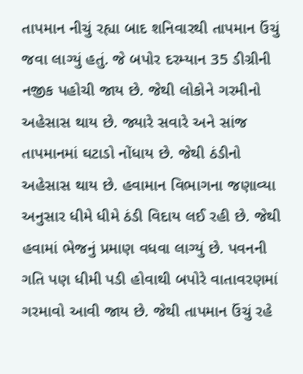તાપમાન નીચું રહ્યા બાદ શનિવારથી તાપમાન ઉંચું જવા લાગ્યું હતું. જે બપોર દરમ્યાન 35 ડીગ્રીની નજીક પહોચી જાય છે. જેથી લોકોને ગરમીનો અહેસાસ થાય છે. જ્યારે સવારે અને સાંજ તાપમાનમાં ઘટાડો નોંધાય છે. જેથી ઠંડીનો અહેસાસ થાય છે. હવામાન વિભાગના જણાવ્યા અનુસાર ધીમે ધીમે ઠંડી વિદાય લઈ રહી છે. જેથી હવામાં ભેજનું પ્રમાણ વધવા લાગ્યું છે. પવનની ગતિ પણ ધીમી પડી હોવાથી બપોરે વાતાવરણમાં ગરમાવો આવી જાય છે. જેથી તાપમાન ઉંચું રહે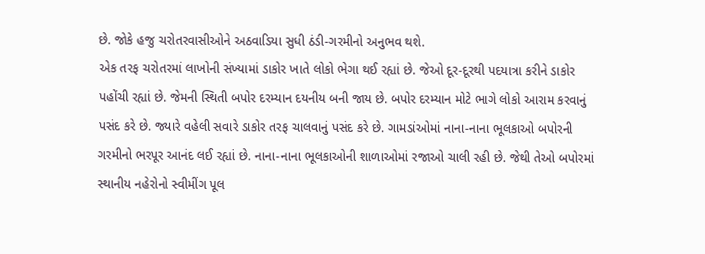છે. જોકે હજુ ચરોતરવાસીઓને અઠવાડિયા સુધી ઠંડી-ગરમીનો અનુભવ થશે.
એક તરફ ચરોતરમાં લાખોની સંખ્યામાં ડાકોર ખાતે લોકો ભેગા થઈ રહ્યાં છે. જેઓ દૂર-દૂરથી પદયાત્રા કરીને ડાકોર પહોંચી રહ્યાં છે. જેમની સ્થિતી બપોર દરમ્યાન દયનીય બની જાય છે. બપોર દરમ્યાન મોટે ભાગે લોકો આરામ કરવાનું પસંદ કરે છે. જ્યારે વહેલી સવારે ડાકોર તરફ ચાલવાનું પસંદ કરે છે. ગામડાંઓમાં નાના-નાના ભૂલકાઓ બપોરની ગરમીનો ભરપૂર આનંદ લઈ રહ્યાં છે. નાના-નાના ભૂલકાઓની શાળાઓમાં રજાઓ ચાલી રહી છે. જેથી તેઓ બપોરમાં સ્થાનીય નહેરોનો સ્વીમીંગ પૂલ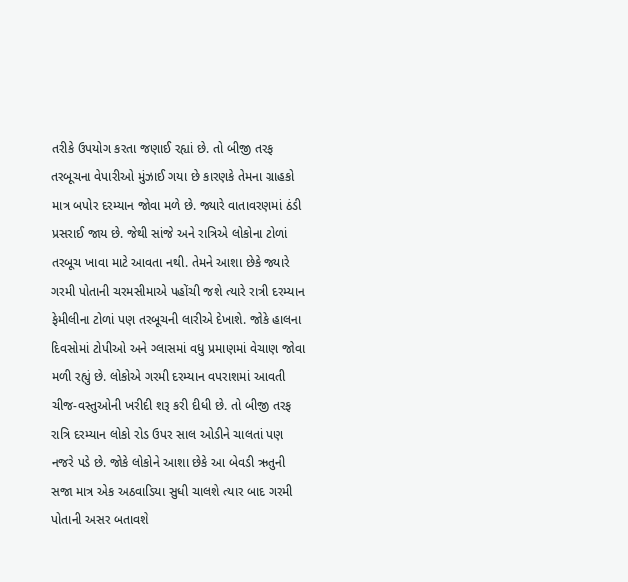તરીકે ઉપયોગ કરતા જણાઈ રહ્યાં છે. તો બીજી તરફ તરબૂચના વેપારીઓ મુંઝાઈ ગયા છે કારણકે તેમના ગ્રાહકો માત્ર બપોર દરમ્યાન જોવા મળે છે. જ્યારે વાતાવરણમાં ઠંડી પ્રસરાઈ જાય છે. જેથી સાંજે અને રાત્રિએ લોકોના ટોળાં તરબૂચ ખાવા માટે આવતા નથી. તેમને આશા છેકે જ્યારે ગરમી પોતાની ચરમસીમાએ પહોંચી જશે ત્યારે રાત્રી દરમ્યાન ફેમીલીના ટોળાં પણ તરબૂચની લારીએ દેખાશે. જોકે હાલના દિવસોમાં ટોપીઓ અને ગ્લાસમાં વધુ પ્રમાણમાં વેચાણ જોવા મળી રહ્યું છે. લોકોએ ગરમી દરમ્યાન વપરાશમાં આવતી ચીજ-વસ્તુઓની ખરીદી શરૂ કરી દીધી છે. તો બીજી તરફ રાત્રિ દરમ્યાન લોકો રોડ ઉપર સાલ ઓડીને ચાલતાં પણ નજરે પડે છે. જોકે લોકોને આશા છેકે આ બેવડી ઋતુની સજા માત્ર એક અઠવાડિયા સુધી ચાલશે ત્યાર બાદ ગરમી પોતાની અસર બતાવશે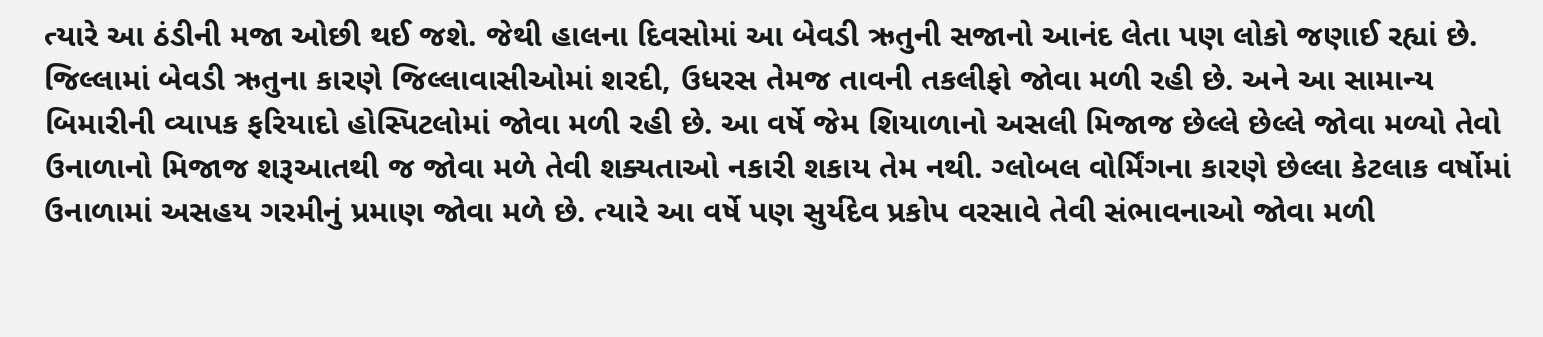ત્યારે આ ઠંડીની મજા ઓછી થઈ જશે. જેથી હાલના દિવસોમાં આ બેવડી ઋતુની સજાનો આનંદ લેતા પણ લોકો જણાઈ રહ્યાં છે.
જિલ્લામાં બેવડી ઋતુના કારણે જિલ્લાવાસીઓમાં શરદી, ઉધરસ તેમજ તાવની તકલીફો જોવા મળી રહી છે. અને આ સામાન્ય બિમારીની વ્યાપક ફરિયાદો હોસ્પિટલોમાં જોવા મળી રહી છે. આ વર્ષે જેમ શિયાળાનો અસલી મિજાજ છેલ્લે છેલ્લે જોવા મળ્યો તેવો ઉનાળાનો મિજાજ શરૂઆતથી જ જોવા મળે તેવી શક્યતાઓ નકારી શકાય તેમ નથી. ગ્લોબલ વોર્મિંગના કારણે છેલ્લા કેટલાક વર્ષોમાં ઉનાળામાં અસહય ગરમીનું પ્રમાણ જોવા મળે છે. ત્યારે આ વર્ષે પણ સુર્યદેવ પ્રકોપ વરસાવે તેવી સંભાવનાઓ જોવા મળી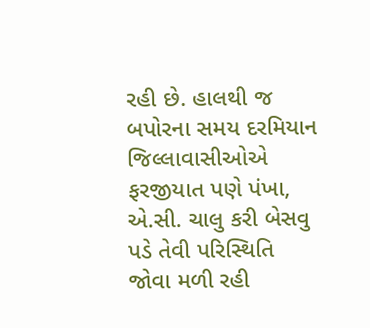રહી છે. હાલથી જ બપોરના સમય દરમિયાન જિલ્લાવાસીઓએ ફરજીયાત પણે પંખા, એ.સી. ચાલુ કરી બેસવુ પડે તેવી પરિસ્થિતિ જોવા મળી રહી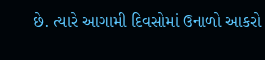છે. ત્યારે આગામી દિવસોમાં ઉનાળો આકરો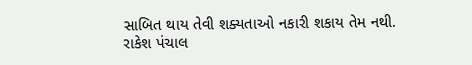સાબિત થાય તેવી શક્યતાઓ નકારી શકાય તેમ નથી.
રાકેશ પંચાલ